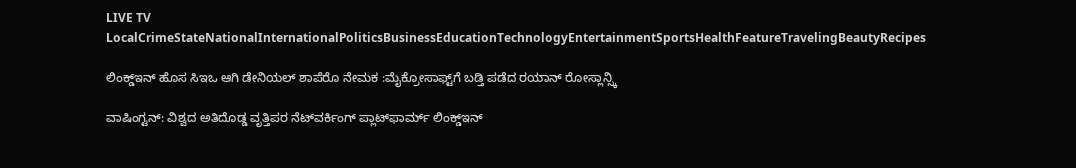LIVE TV LocalCrimeStateNationalInternationalPoliticsBusinessEducationTechnologyEntertainmentSportsHealthFeatureTravelingBeautyRecipes

ಲಿಂಕ್ಡ್‌ಇನ್ ಹೊಸ ಸಿಇಒ ಆಗಿ ಡೇನಿಯಲ್ ಶಾಪೆರೊ ನೇಮಕ :ಮೈಕ್ರೋಸಾಫ್ಟ್‌ಗೆ ಬಡ್ತಿ ಪಡೆದ ರಯಾನ್ ರೋಸ್ಲಾನ್ಸ್ಕಿ

ವಾಷಿಂಗ್ಟನ್: ವಿಶ್ವದ ಅತಿದೊಡ್ಡ ವೃತ್ತಿಪರ ನೆಟ್‌ವರ್ಕಿಂಗ್ ಪ್ಲಾಟ್‌ಫಾರ್ಮ್ ಲಿಂಕ್ಡ್‌ಇನ್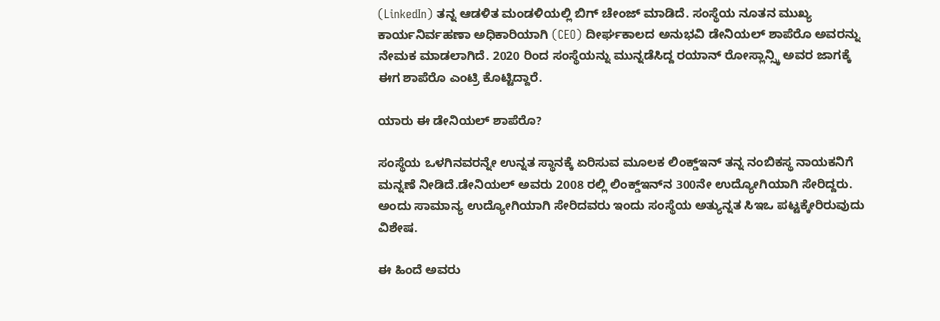(LinkedIn) ತನ್ನ ಆಡಳಿತ ಮಂಡಳಿಯಲ್ಲಿ ಬಿಗ್ ಚೇಂಜ್ ಮಾಡಿದೆ. ಸಂಸ್ಥೆಯ ನೂತನ ಮುಖ್ಯ ಕಾರ್ಯನಿರ್ವಹಣಾ ಅಧಿಕಾರಿಯಾಗಿ (CEO) ದೀರ್ಘಕಾಲದ ಅನುಭವಿ ಡೇನಿಯಲ್ ಶಾಪೆರೊ ಅವರನ್ನು ನೇಮಕ ಮಾಡಲಾಗಿದೆ. 2020 ರಿಂದ ಸಂಸ್ಥೆಯನ್ನು ಮುನ್ನಡೆಸಿದ್ದ ರಯಾನ್ ರೋಸ್ಲಾನ್ಸ್ಕಿ ಅವರ ಜಾಗಕ್ಕೆ ಈಗ ಶಾಪೆರೊ ಎಂಟ್ರಿ ಕೊಟ್ಟಿದ್ದಾರೆ.

ಯಾರು ಈ ಡೇನಿಯಲ್ ಶಾಪೆರೊ?

ಸಂಸ್ಥೆಯ ಒಳಗಿನವರನ್ನೇ ಉನ್ನತ ಸ್ಥಾನಕ್ಕೆ ಏರಿಸುವ ಮೂಲಕ ಲಿಂಕ್ಡ್‌ಇನ್ ತನ್ನ ನಂಬಿಕಸ್ಥ ನಾಯಕನಿಗೆ ಮನ್ನಣೆ ನೀಡಿದೆ.ಡೇನಿಯಲ್ ಅವರು 2008 ರಲ್ಲಿ ಲಿಂಕ್ಡ್‌ಇನ್‌ನ 300ನೇ ಉದ್ಯೋಗಿಯಾಗಿ ಸೇರಿದ್ದರು. ಅಂದು ಸಾಮಾನ್ಯ ಉದ್ಯೋಗಿಯಾಗಿ ಸೇರಿದವರು ಇಂದು ಸಂಸ್ಥೆಯ ಅತ್ಯುನ್ನತ ಸಿಇಒ ಪಟ್ಟಕ್ಕೇರಿರುವುದು ವಿಶೇಷ.

ಈ ಹಿಂದೆ ಅವರು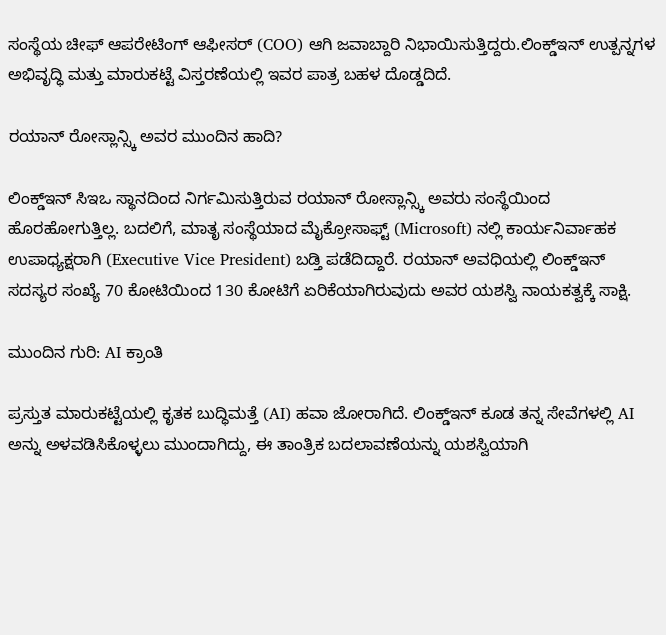ಸಂಸ್ಥೆಯ ಚೀಫ್ ಆಪರೇಟಿಂಗ್ ಆಫೀಸರ್ (COO) ಆಗಿ ಜವಾಬ್ದಾರಿ ನಿಭಾಯಿಸುತ್ತಿದ್ದರು.ಲಿಂಕ್ಡ್‌ಇನ್ ಉತ್ಪನ್ನಗಳ ಅಭಿವೃದ್ಧಿ ಮತ್ತು ಮಾರುಕಟ್ಟೆ ವಿಸ್ತರಣೆಯಲ್ಲಿ ಇವರ ಪಾತ್ರ ಬಹಳ ದೊಡ್ಡದಿದೆ.

ರಯಾನ್ ರೋಸ್ಲಾನ್ಸ್ಕಿ ಅವರ ಮುಂದಿನ ಹಾದಿ?

ಲಿಂಕ್ಡ್‌ಇನ್ ಸಿಇಒ ಸ್ಥಾನದಿಂದ ನಿರ್ಗಮಿಸುತ್ತಿರುವ ರಯಾನ್ ರೋಸ್ಲಾನ್ಸ್ಕಿ ಅವರು ಸಂಸ್ಥೆಯಿಂದ ಹೊರಹೋಗುತ್ತಿಲ್ಲ. ಬದಲಿಗೆ, ಮಾತೃ ಸಂಸ್ಥೆಯಾದ ಮೈಕ್ರೋಸಾಫ್ಟ್ (Microsoft) ನಲ್ಲಿ ಕಾರ್ಯನಿರ್ವಾಹಕ ಉಪಾಧ್ಯಕ್ಷರಾಗಿ (Executive Vice President) ಬಡ್ತಿ ಪಡೆದಿದ್ದಾರೆ. ರಯಾನ್ ಅವಧಿಯಲ್ಲಿ ಲಿಂಕ್ಡ್‌ಇನ್ ಸದಸ್ಯರ ಸಂಖ್ಯೆ 70 ಕೋಟಿಯಿಂದ 130 ಕೋಟಿಗೆ ಏರಿಕೆಯಾಗಿರುವುದು ಅವರ ಯಶಸ್ವಿ ನಾಯಕತ್ವಕ್ಕೆ ಸಾಕ್ಷಿ.

ಮುಂದಿನ ಗುರಿ: AI ಕ್ರಾಂತಿ

ಪ್ರಸ್ತುತ ಮಾರುಕಟ್ಟೆಯಲ್ಲಿ ಕೃತಕ ಬುದ್ಧಿಮತ್ತೆ (AI) ಹವಾ ಜೋರಾಗಿದೆ. ಲಿಂಕ್ಡ್‌ಇನ್ ಕೂಡ ತನ್ನ ಸೇವೆಗಳಲ್ಲಿ AI ಅನ್ನು ಅಳವಡಿಸಿಕೊಳ್ಳಲು ಮುಂದಾಗಿದ್ದು, ಈ ತಾಂತ್ರಿಕ ಬದಲಾವಣೆಯನ್ನು ಯಶಸ್ವಿಯಾಗಿ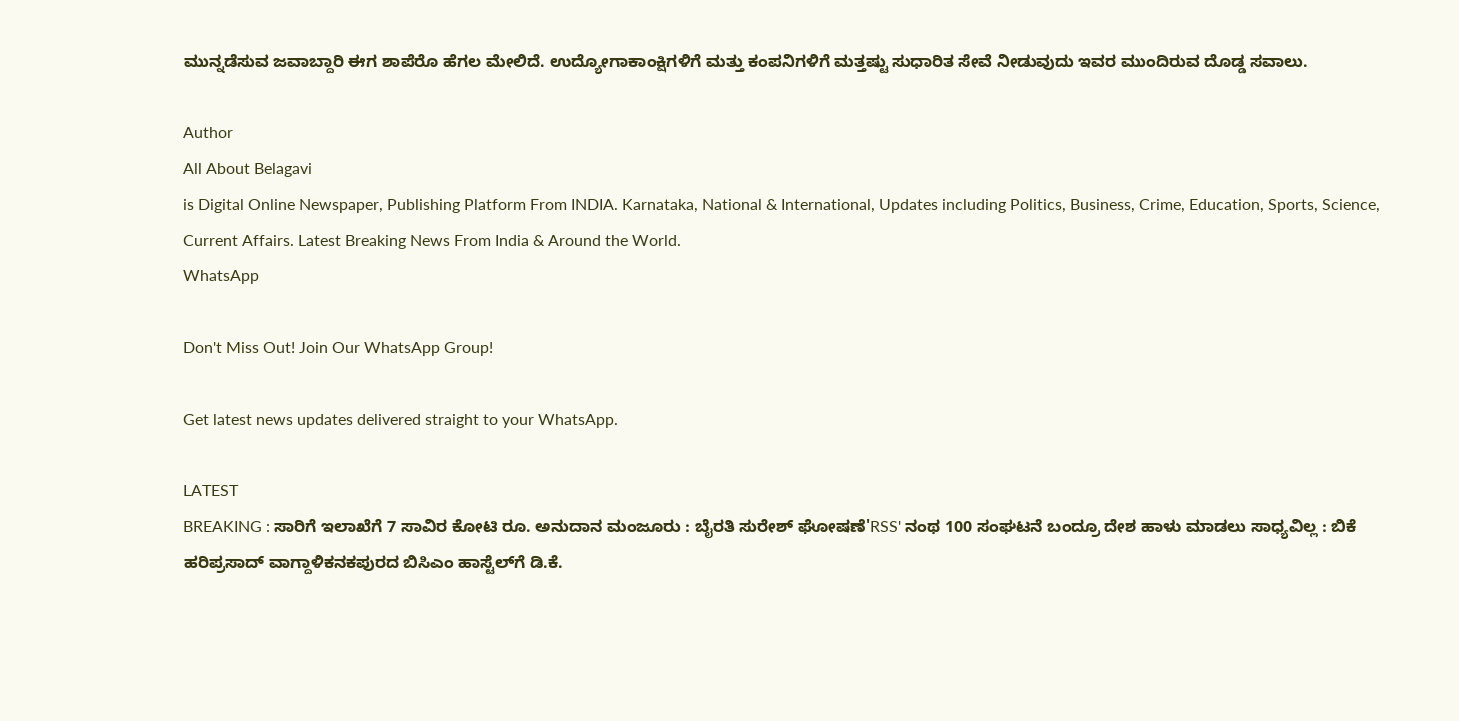ಮುನ್ನಡೆಸುವ ಜವಾಬ್ದಾರಿ ಈಗ ಶಾಪೆರೊ ಹೆಗಲ ಮೇಲಿದೆ. ಉದ್ಯೋಗಾಕಾಂಕ್ಷಿಗಳಿಗೆ ಮತ್ತು ಕಂಪನಿಗಳಿಗೆ ಮತ್ತಷ್ಟು ಸುಧಾರಿತ ಸೇವೆ ನೀಡುವುದು ಇವರ ಮುಂದಿರುವ ದೊಡ್ಡ ಸವಾಲು.

Author
All About Belagavi
is Digital Online Newspaper, Publishing Platform From INDIA. Karnataka, National & International, Updates including Politics, Business, Crime, Education, Sports, Science, Current Affairs. Latest Breaking News From India & Around the World.
WhatsApp

Don't Miss Out! Join Our WhatsApp Group!

Get latest news updates delivered straight to your WhatsApp.

LATEST
BREAKING : ಸಾರಿಗೆ ಇಲಾಖೆಗೆ 7 ಸಾವಿರ ಕೋಟಿ ರೂ. ಅನುದಾನ ಮಂಜೂರು : ಬೈರತಿ ಸುರೇಶ್ ಘೋಷಣೆ'RSS' ನಂಥ 100 ಸಂಘಟನೆ ಬಂದ್ರೂ ದೇಶ ಹಾಳು ಮಾಡಲು ಸಾಧ್ಯವಿಲ್ಲ : ಬಿಕೆ ಹರಿಪ್ರಸಾದ್ ವಾಗ್ದಾಳಿಕನಕಪುರದ ಬಿಸಿಎಂ ಹಾಸ್ಟೆಲ್‌ಗೆ ಡಿ.ಕೆ.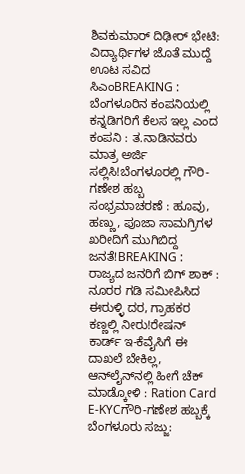ಶಿವಕುಮಾರ್ ದಿಢೀರ್ ಭೇಟಿ: ವಿದ್ಯಾರ್ಥಿಗಳ ಜೊತೆ ಮುದ್ದೆ ಊಟ ಸವಿದ ಸಿಎಂBREAKING : ಬೆಂಗಳೂರಿನ ಕಂಪನಿಯಲ್ಲಿ ಕನ್ನಡಿಗರಿಗೆ ಕೆಲಸ ಇಲ್ಲ ಎಂದ ಕಂಪನಿ : ತ.ನಾಡಿನವರು ಮಾತ್ರ ಅರ್ಜಿ ಸಲ್ಲಿಸಿ!ಬೆಂಗಳೂರಲ್ಲಿ ಗೌರಿ-ಗಣೇಶ ಹಬ್ಬ ಸಂಭ್ರಮಾಚರಣೆ : ಹೂವು, ಹಣ್ಣು, ಪೂಜಾ ಸಾಮಗ್ರಿಗಳ ಖರೀದಿಗೆ ಮುಗಿಬಿದ್ದ ಜನತೆ!BREAKING : ರಾಜ್ಯದ ಜನರಿಗೆ ಬಿಗ್ ಶಾಕ್ : ನೂರರ ಗಡಿ ಸಮೀಪಿಸಿದ ಈರುಳ್ಳಿ ದರ, ಗ್ರಾಹಕರ ಕಣ್ಣಲ್ಲಿ ನೀರು!ರೇಷನ್‌ ಕಾರ್ಡ್‌ ಇ-ಕೆವೈಸಿಗೆ ಈ ದಾಖಲೆ ಬೇಕಿಲ್ಲ, ಆನ್‌ಲೈನ್‌ನಲ್ಲಿ ಹೀಗೆ ಚೆಕ್‌ ಮಾಡ್ಕೋಳಿ : Ration Card E-KYCಗೌರಿ-ಗಣೇಶ ಹಬ್ಬಕ್ಕೆ ಬೆಂಗಳೂರು ಸಜ್ಜು: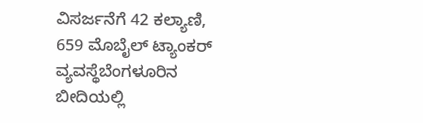ವಿಸರ್ಜನೆಗೆ 42 ಕಲ್ಯಾಣಿ, 659 ಮೊಬೈಲ್ ಟ್ಯಾಂಕರ್ ವ್ಯವಸ್ಥೆಬೆಂಗಳೂರಿನ ಬೀದಿಯಲ್ಲಿ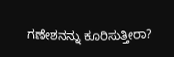ಗಣೇಶನನ್ನು ಕೂರಿಸುತ್ತೀರಾ?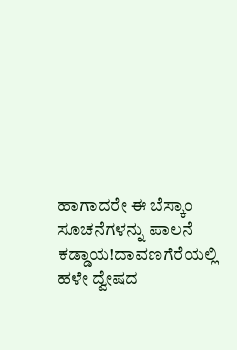ಹಾಗಾದರೇ ಈ ಬೆಸ್ಕಾಂ ಸೂಚನೆಗಳನ್ನು ಪಾಲನೆ ಕಡ್ಡಾಯ!ದಾವಣಗೆರೆಯಲ್ಲಿ ಹಳೇ ದ್ವೇಷದ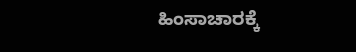ಹಿಂಸಾಚಾರಕ್ಕೆ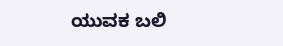ಯುವಕ ಬಲಿ